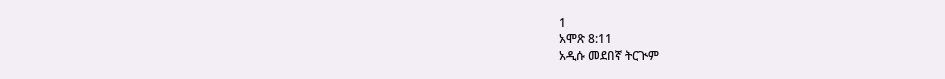1
አሞጽ 8:11
አዲሱ መደበኛ ትርጒም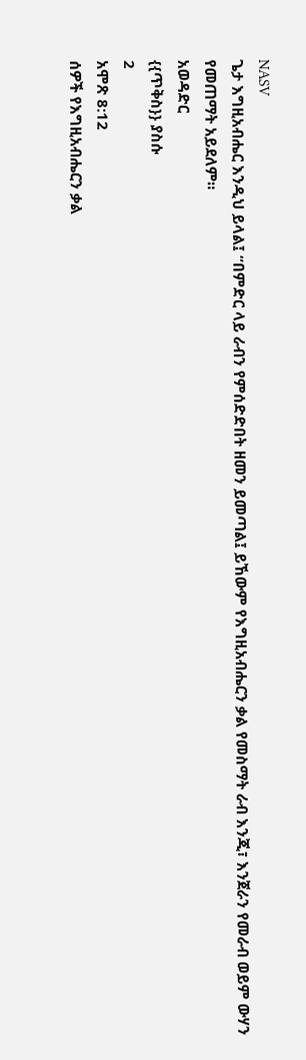NASV
ጌታ እግዚአብሔር እንዲህ ይላል፤ “በምድር ላይ ራብን የምሰድድበት ዘመን ይመጣል፤ ይኸውም የእግዚአብሔርን ቃል የመስማት ራብ እንጂ፣ እንጀራን የመራብ ወይም ውሃን የመጠማት አይደለም።
አወዳድር
{{ጥቅስ}} ያስሱ
2
አሞጽ 8:12
ሰዎች የእግዚአብሔርን ቃል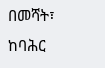በመሻት፣ ከባሕር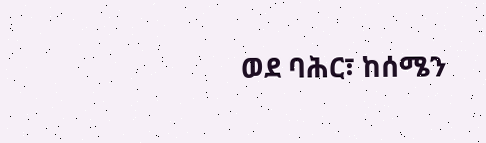ወደ ባሕር፣ ከሰሜን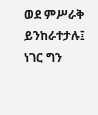ወደ ምሥራቅ ይንከራተታሉ፤ ነገር ግን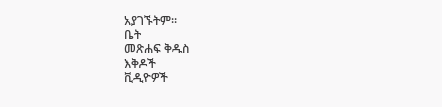አያገኙትም።
ቤት
መጽሐፍ ቅዱስ
እቅዶች
ቪዲዮዎች